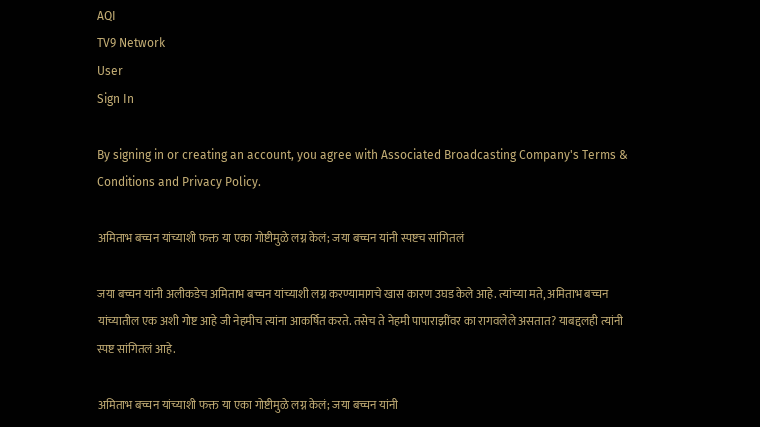AQI
TV9 Network
User
Sign In

By signing in or creating an account, you agree with Associated Broadcasting Company's Terms & Conditions and Privacy Policy.

अमिताभ बच्चन यांच्याशी फक्त या एका गोष्टीमुळे लग्न केलं; जया बच्चन यांनी स्पष्टच सांगितलं

जया बच्चन यांनी अलीकडेच अमिताभ बच्चन यांच्याशी लग्न करण्यामागचे खास कारण उघड केले आहे. त्यांच्या मते, अमिताभ बच्चन यांच्यातील एक अशी गोष्ट आहे जी नेहमीच त्यांना आकर्षित करते. तसेच ते नेहमी पापाराझींवर का रागवलेले असतात? याबद्दलही त्यांनी स्पष्ट सांगितलं आहे.

अमिताभ बच्चन यांच्याशी फक्त या एका गोष्टीमुळे लग्न केलं; जया बच्चन यांनी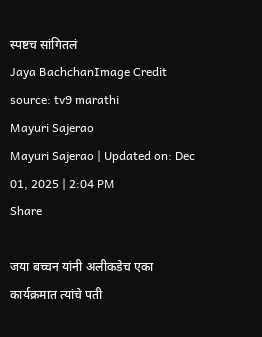स्पष्टच सांगितलं
Jaya BachchanImage Credit source: tv9 marathi
Mayuri Sajerao
Mayuri Sajerao | Updated on: Dec 01, 2025 | 2:04 PM
Share

जया बच्चन यांनी अलीकडेच एका कार्यक्रमात त्यांचे पती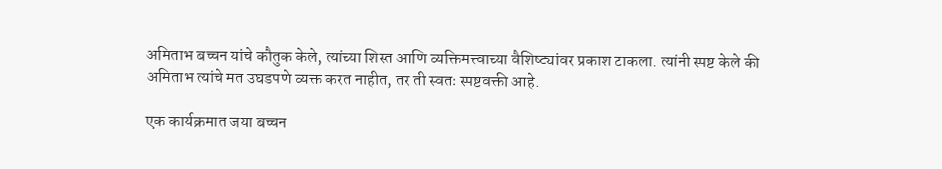अमिताभ बच्चन यांचे कौतुक केले, त्यांच्या शिस्त आणि व्यक्तिमत्त्वाच्या वैशिष्ट्यांवर प्रकाश टाकला. त्यांनी स्पष्ट केले की अमिताभ त्यांचे मत उघडपणे व्यक्त करत नाहीत, तर ती स्वतः स्पष्टवक्ती आहे.

एक कार्यक्रमात जया बच्चन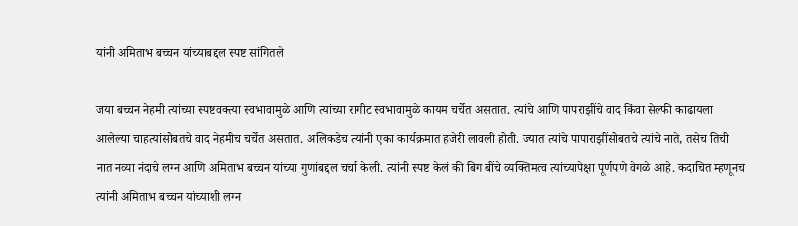यांनी अमिताभ बच्चन यांच्याबद्दल स्पष्ट सांगितले

जया बच्चन नेहमी त्यांच्या स्पष्टवक्त्या स्वभावामुळे आणि त्यांच्या रागीट स्वभावामुळे कायम चर्चेत असतात. त्यांचे आणि पापराझींचे वाद किंवा सेल्फी काढायला आलेल्या चाहत्यांसोबतचे वाद नेहमीच चर्चेत असतात. अलिकडेच त्यांनी एका कार्यक्रमात हजेरी लावली होती. ज्यात त्यांचे पापाराझींसोबतचे त्यांचे नाते, तसेच तिची नात नव्या नंदाचे लग्न आणि अमिताभ बच्चन यांच्या गुणांबद्दल चर्चा केली. त्यांनी स्पष्ट केलं की बिग बींचे व्यक्तिमत्व त्यांच्यापेक्षा पूर्णपणे वेगळे आहे. कदाचित म्हणूनच त्यांनी अमिताभ बच्चन यांच्याशी लग्न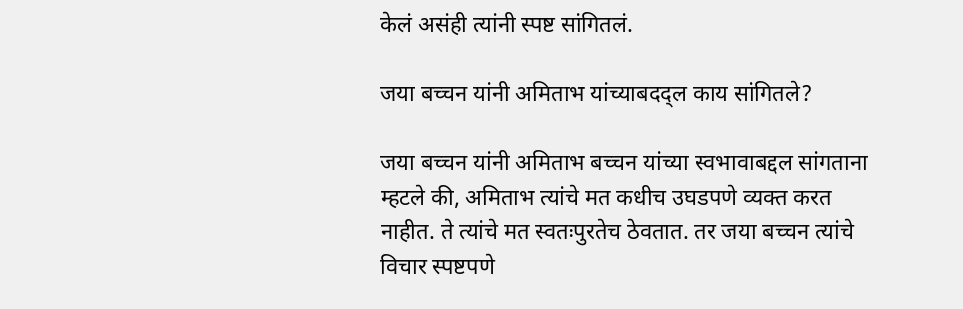केलं असंही त्यांनी स्पष्ट सांगितलं.

जया बच्चन यांनी अमिताभ यांच्याबदद्ल काय सांगितले?

जया बच्चन यांनी अमिताभ बच्चन यांच्या स्वभावाबद्दल सांगताना म्हटले की, अमिताभ त्यांचे मत कधीच उघडपणे व्यक्त करत नाहीत. ते त्यांचे मत स्वतःपुरतेच ठेवतात. तर जया बच्चन त्यांचे विचार स्पष्टपणे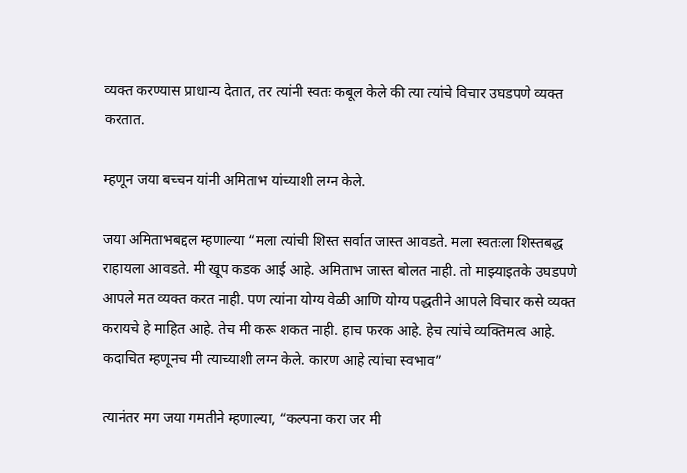व्यक्त करण्यास प्राधान्य देतात, तर त्यांनी स्वतः कबूल केले की त्या त्यांचे विचार उघडपणे व्यक्त करतात.

म्हणून जया बच्चन यांनी अमिताभ यांच्याशी लग्न केले.

जया अमिताभबद्दल म्हणाल्या “मला त्यांची शिस्त सर्वात जास्त आवडते. मला स्वतःला शिस्तबद्ध राहायला आवडते. मी खूप कडक आई आहे. अमिताभ जास्त बोलत नाही. तो माझ्याइतके उघडपणे आपले मत व्यक्त करत नाही. पण त्यांना योग्य वेळी आणि योग्य पद्धतीने आपले विचार कसे व्यक्त करायचे हे माहित आहे. तेच मी करू शकत नाही. हाच फरक आहे. हेच त्यांचे व्यक्तिमत्व आहे. कदाचित म्हणूनच मी त्याच्याशी लग्न केले. कारण आहे त्यांचा स्वभाव”

त्यानंतर मग जया गमतीने म्हणाल्या, “कल्पना करा जर मी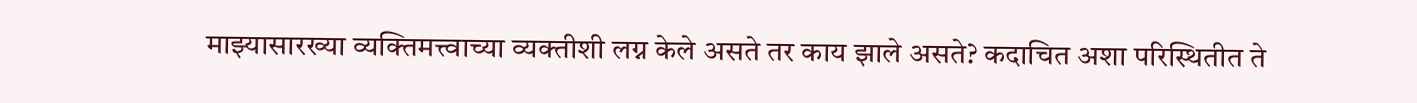माझ्यासारख्या व्यक्तिमत्त्वाच्या व्यक्तीशी लग्न केले असते तर काय झाले असते? कदाचित अशा परिस्थितीत ते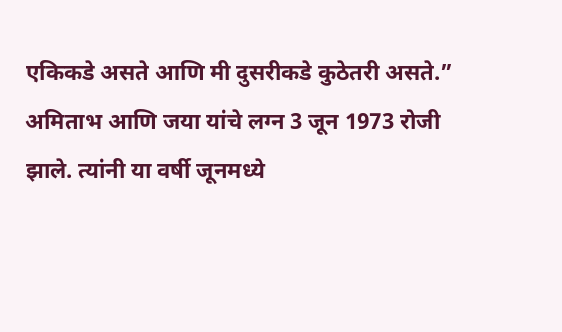एकिकडे असते आणि मी दुसरीकडे कुठेतरी असते.” अमिताभ आणि जया यांचे लग्न 3 जून 1973 रोजी झाले. त्यांनी या वर्षी जूनमध्ये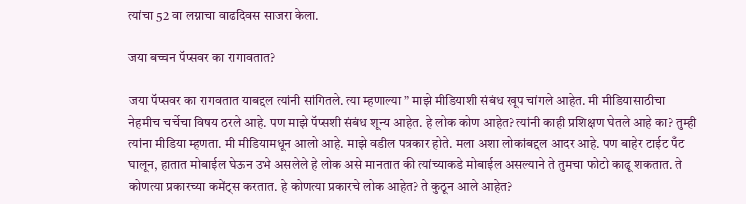त्यांचा 52 वा लग्नाचा वाढदिवस साजरा केला.

जया बच्चन पॅप्सवर का रागावतात?

जया पॅप्सवर का रागवतात याबद्दल त्यांनी सांगितले. त्या म्हणाल्या ” माझे मीडियाशी संबंध खूप चांगले आहेत. मी मीडियासाठीचा नेहमीच चर्चेचा विषय ठरले आहे. पण माझे पॅप्सशी संबंध शून्य आहेत. हे लोक कोण आहेत? त्यांनी काही प्रशिक्षण घेतले आहे का? तुम्ही त्यांना मीडिया म्हणता. मी मीडियामधून आलो आहे. माझे वडील पत्रकार होते. मला अशा लोकांबद्दल आदर आहे. पण बाहेर टाईट पँट घालून, हातात मोबाईल घेऊन उभे असलेले हे लोक असे मानतात की त्यांच्याकडे मोबाईल असल्याने ते तुमचा फोटो काढू शकतात. ते कोणत्या प्रकारच्या कमेंट्स करतात. हे कोणत्या प्रकारचे लोक आहेत? ते कुठून आले आहेत?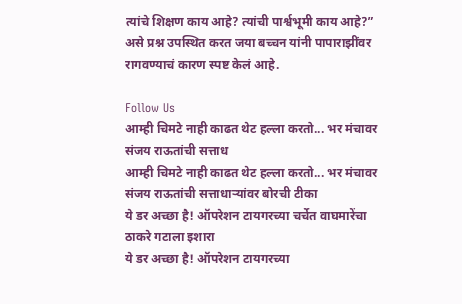त्यांचे शिक्षण काय आहे? त्यांची पार्श्वभूमी काय आहे?” असे प्रश्न उपस्थित करत जया बच्चन यांनी पापाराझींवर रागवण्याचं कारण स्पष्ट केलं आहे.

Follow Us
आम्ही चिमटे नाही काढत थेट हल्ला करतो... भर मंचावर संजय राऊतांची सत्ताध
आम्ही चिमटे नाही काढत थेट हल्ला करतो... भर मंचावर संजय राऊतांची सत्ताधाऱ्यांवर बोरची टीका
ये डर अच्छा है! ऑपरेशन टायगरच्या चर्चेत वाघमारेंचा ठाकरे गटाला इशारा
ये डर अच्छा है! ऑपरेशन टायगरच्या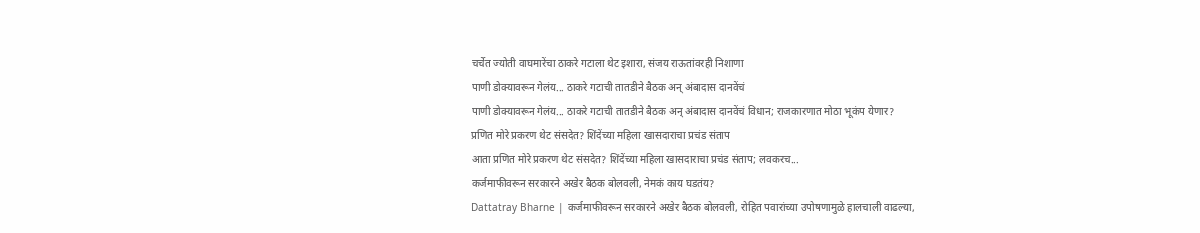चर्चेत ज्योती वाघमारेंचा ठाकरे गटाला थेट इशारा, संजय राऊतांवरही निशाणा
पाणी डोक्यावरून गेलंय... ठाकरे गटाची तातडीने बैठक अन् अंबादास दानवेंचं
पाणी डोक्यावरून गेलंय... ठाकरे गटाची तातडीने बैठक अन् अंबादास दानवेंचं विधान; राजकारणात मोठा भूकंप येणार?
प्रणित मोरे प्रकरण थेट संसदेत? शिंदेंच्या महिला खासदाराचा प्रचंड संताप
आता प्रणित मोरे प्रकरण थेट संसदेत? शिंदेंच्या महिला खासदाराचा प्रचंड संताप; लवकरच...
कर्जमाफीवरून सरकारने अखेर बैठक बोलवली, नेमकं काय घडतंय?
Dattatray Bharne | कर्जमाफीवरून सरकारने अखेर बैठक बोलवली, रोहित पवारांच्या उपोषणामुळे हालचाली वाढल्या,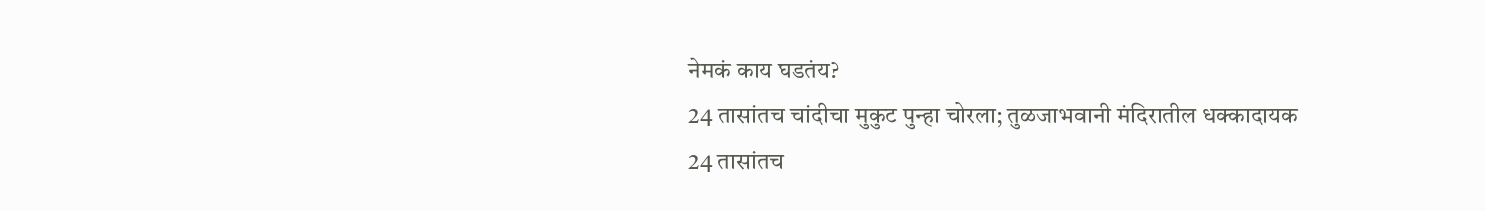नेमकं काय घडतंय?
24 तासांतच चांदीचा मुकुट पुन्हा चोरला; तुळजाभवानी मंदिरातील धक्कादायक
24 तासांतच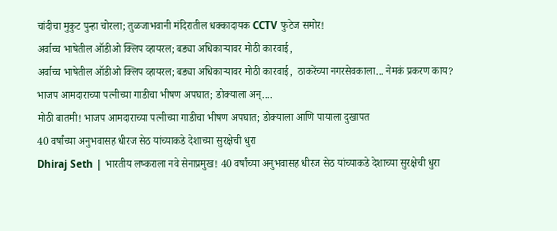चांदीचा मुकुट पुन्हा चोरला; तुळजाभवानी मंदिरातील धक्कादायक CCTV फुटेज समोर!
अर्वाच्च भाषेतील ऑडीओ क्लिप व्हायरल; बड्या अधिकाऱ्यावर मोठी कारवाई,
अर्वाच्च भाषेतील ऑडीओ क्लिप व्हायरल; बड्या अधिकाऱ्यावर मोठी कारवाई,  ठाकरेंच्या नगरसेवकाला... नेमकं प्रकरण काय?
भाजप आमदाराच्या पत्नीच्या गाडीचा भीषण अपघात; डोक्याला अन्....
मोठी बातमी! भाजप आमदाराच्या पत्नीच्या गाडीचा भीषण अपघात; डोक्याला आणि पायाला दुखापत
40 वर्षांच्या अनुभवासह धीरज सेठ यांच्याकडे देशाच्या सुरक्षेची धुरा
Dhiraj Seth | भारतीय लष्कराला नवे सेनाप्रमुख! 40 वर्षांच्या अनुभवासह धीरज सेठ यांच्याकडे देशाच्या सुरक्षेची धुरा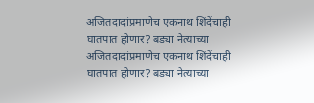अजितदादांप्रमाणेच एकनाथ शिंदेंचाही घातपात होणार? बड्या नेत्याच्या
अजितदादांप्रमाणेच एकनाथ शिंदेंचाही घातपात होणार? बड्या नेत्याच्या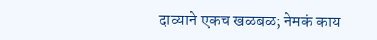दाव्याने एकच खळबळ; नेमकं काय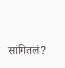सांगितलं?